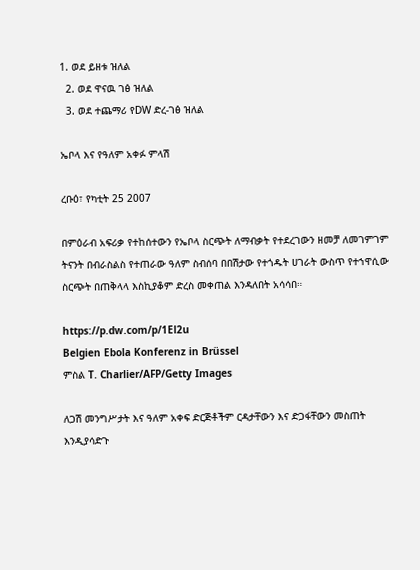1. ወደ ይዘቱ ዝለል
  2. ወደ ዋናዉ ገፅ ዝለል
  3. ወደ ተጨማሪ የDW ድረ-ገፅ ዝለል

ኤቦላ እና የዓለም አቀፉ ምላሽ

ረቡዕ፣ የካቲት 25 2007

በምዕራብ አፍሪቃ የተከሰተውን የኤቦላ ስርጭት ለማብቃት የተደረገውን ዘመቻ ለመገምገም ትናንት በብራስልስ የተጠራው ዓለም ስብሰባ በበሽታው የተጎዱት ሀገራት ውስጥ የተኀዋሲው ስርጭት በጠቅላላ እስኪያቆም ድረስ መቀጠል እንዳለበት አሳሳበ።

https://p.dw.com/p/1El2u
Belgien Ebola Konferenz in Brüssel
ምስል T. Charlier/AFP/Getty Images

ለጋሽ መንግሥታት እና ዓለም አቀፍ ድርጅቶችም ርዳታቸውን እና ድጋፋቸውን መስጠት እንዲያሳድጉ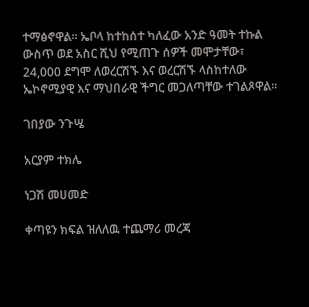ተማፅኖዋል። ኤቦላ ከተከሰተ ካለፈው አንድ ዓመት ተኩል ውስጥ ወደ አስር ሺህ የሚጠጉ ሰዎች መሞታቸው፣ 24,000 ደግሞ ለወረርሽኙ እና ወረርሽኙ ላስከተለው ኤኮኖሚያዊ እና ማህበራዊ ችግር መጋለጣቸው ተገልጾዋል።

ገበያው ንጉሤ

አርያም ተክሌ

ነጋሽ መሀመድ

ቀጣዩን ክፍል ዝለለዉ ተጨማሪ መረጃ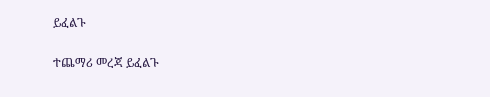ይፈልጉ

ተጨማሪ መረጃ ይፈልጉ